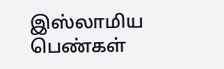இஸ்லாமிய பெண்கள்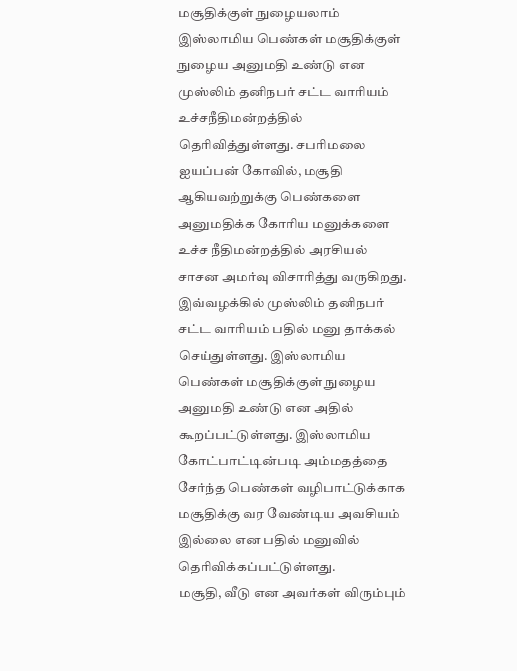மசூதிக்குள் நுழையலாம்
இஸ்லாமிய பெண்கள் மசூதிக்குள் நுழைய அனுமதி உண்டு என முஸ்லிம் தனிநபர் சட்ட வாரியம் உச்சநீதிமன்றத்தில் தெரிவித்துள்ளது. சபரிமலை ஐயப்பன் கோவில், மசூதி ஆகியவற்றுக்கு பெண்களை அனுமதிக்க கோரிய மனுக்களை உச்ச நீதிமன்றத்தில் அரசியல் சாசன அமர்வு விசாரித்து வருகிறது.
இவ்வழக்கில் முஸ்லிம் தனிநபர் சட்ட வாரியம் பதில் மனு தாக்கல் செய்துள்ளது. இஸ்லாமிய பெண்கள் மசூதிக்குள் நுழைய அனுமதி உண்டு என அதில் கூறப்பட்டுள்ளது. இஸ்லாமிய கோட்பாட்டின்படி அம்மதத்தை சேர்ந்த பெண்கள் வழிபாட்டுக்காக மசூதிக்கு வர வேண்டிய அவசியம் இல்லை என பதில் மனுவில் தெரிவிக்கப்பட்டுள்ளது.
மசூதி, வீடு என அவர்கள் விரும்பும்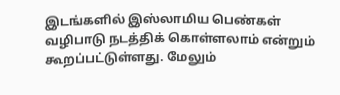இடங்களில் இஸ்லாமிய பெண்கள் வழிபாடு நடத்திக் கொள்ளலாம் என்றும் கூறப்பட்டுள்ளது. மேலும்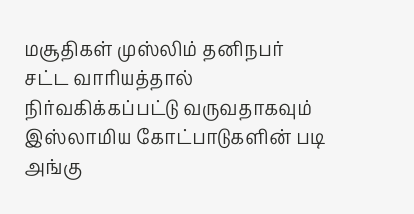மசூதிகள் முஸ்லிம் தனிநபர் சட்ட வாரியத்தால் நிர்வகிக்கப்பட்டு வருவதாகவும் இஸ்லாமிய கோட்பாடுகளின் படி அங்கு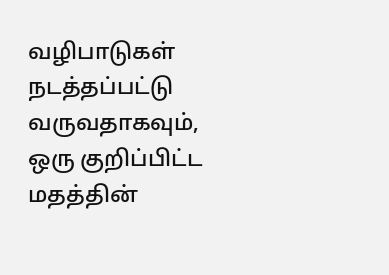வழிபாடுகள் நடத்தப்பட்டு வருவதாகவும், ஒரு குறிப்பிட்ட மதத்தின்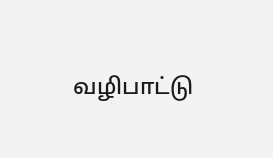வழிபாட்டு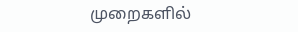முறைகளில்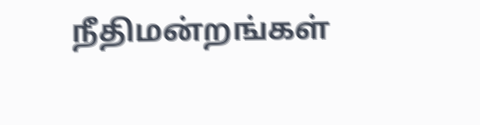நீதிமன்றங்கள்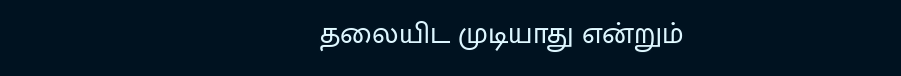தலையிட முடியாது என்றும்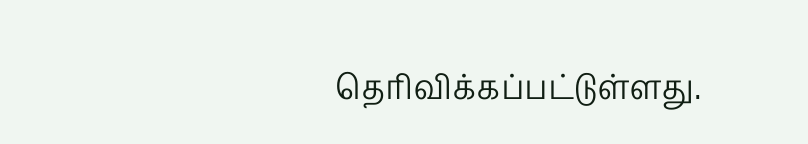தெரிவிக்கப்பட்டுள்ளது.